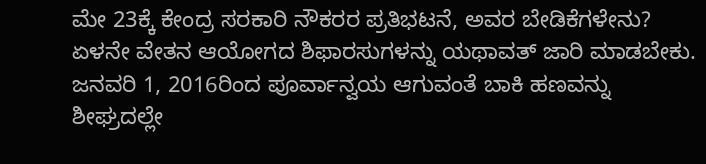ಮೇ 23ಕ್ಕೆ ಕೇಂದ್ರ ಸರಕಾರಿ ನೌಕರರ ಪ್ರತಿಭಟನೆ, ಅವರ ಬೇಡಿಕೆಗಳೇನು?
ಏಳನೇ ವೇತನ ಆಯೋಗದ ಶಿಫಾರಸುಗಳನ್ನು ಯಥಾವತ್ ಜಾರಿ ಮಾಡಬೇಕು. ಜನವರಿ 1, 2016ರಿಂದ ಪೂರ್ವಾನ್ವಯ ಆಗುವಂತೆ ಬಾಕಿ ಹಣವನ್ನು ಶೀಘ್ರದಲ್ಲೇ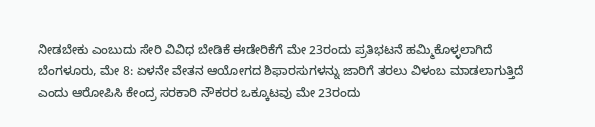ನೀಡಬೇಕು ಎಂಬುದು ಸೇರಿ ವಿವಿಧ ಬೇಡಿಕೆ ಈಡೇರಿಕೆಗೆ ಮೇ 23ರಂದು ಪ್ರತಿಭಟನೆ ಹಮ್ಮಿಕೊಳ್ಳಲಾಗಿದೆ
ಬೆಂಗಳೂರು, ಮೇ 8: ಏಳನೇ ವೇತನ ಆಯೋಗದ ಶಿಫಾರಸುಗಳನ್ನು ಜಾರಿಗೆ ತರಲು ವಿಳಂಬ ಮಾಡಲಾಗುತ್ತಿದೆ ಎಂದು ಆರೋಪಿಸಿ ಕೇಂದ್ರ ಸರಕಾರಿ ನೌಕರರ ಒಕ್ಕೂಟವು ಮೇ 23ರಂದು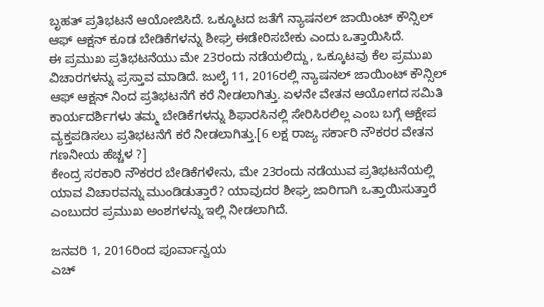ಬೃಹತ್ ಪ್ರತಿಭಟನೆ ಆಯೋಜಿಸಿದೆ. ಒಕ್ಕೂಟದ ಜತೆಗೆ ನ್ಯಾಷನಲ್ ಜಾಯಿಂಟ್ ಕೌನ್ಸಿಲ್ ಆಫ್ ಆಕ್ಷನ್ ಕೂಡ ಬೇಡಿಕೆಗಳನ್ನು ಶೀಘ್ರ ಈಡೇರಿಸಬೇಕು ಎಂದು ಒತ್ತಾಯಿಸಿದೆ.
ಈ ಪ್ರಮುಖ ಪ್ರತಿಭಟನೆಯು ಮೇ 23ರಂದು ನಡೆಯಲಿದ್ದು, ಒಕ್ಕೂಟವು ಕೆಲ ಪ್ರಮುಖ ವಿಚಾರಗಳನ್ನು ಪ್ರಸ್ತಾವ ಮಾಡಿದೆ. ಜುಲೈ 11, 2016ರಲ್ಲಿ ನ್ಯಾಷನಲ್ ಜಾಯಿಂಟ್ ಕೌನ್ಸಿಲ್ ಆಫ್ ಆಕ್ಷನ್ ನಿಂದ ಪ್ರತಿಭಟನೆಗೆ ಕರೆ ನೀಡಲಾಗಿತ್ತು. ಏಳನೇ ವೇತನ ಆಯೋಗದ ಸಮಿತಿ ಕಾರ್ಯದರ್ಶಿಗಳು ತಮ್ಮ ಬೇಡಿಕೆಗಳನ್ನು ಶಿಫಾರಸಿನಲ್ಲಿ ಸೇರಿಸಿರಲಿಲ್ಲ ಎಂಬ ಬಗ್ಗೆ ಆಕ್ಷೇಪ ವ್ಯಕ್ತಪಡಿಸಲು ಪ್ರತಿಭಟನೆಗೆ ಕರೆ ನೀಡಲಾಗಿತ್ತು.[6 ಲಕ್ಷ ರಾಜ್ಯ ಸರ್ಕಾರಿ ನೌಕರರ ವೇತನ ಗಣನೀಯ ಹೆಚ್ಚಳ ?]
ಕೇಂದ್ರ ಸರಕಾರಿ ನೌಕರರ ಬೇಡಿಕೆಗಳೇನು, ಮೇ 23ರಂದು ನಡೆಯುವ ಪ್ರತಿಭಟನೆಯಲ್ಲಿ ಯಾವ ವಿಚಾರವನ್ನು ಮುಂಡಿಡುತ್ತಾರೆ? ಯಾವುದರ ಶೀಘ್ರ ಜಾರಿಗಾಗಿ ಒತ್ತಾಯಿಸುತ್ತಾರೆ ಎಂಬುದರ ಪ್ರಮುಖ ಅಂಶಗಳನ್ನು ಇಲ್ಲಿ ನೀಡಲಾಗಿದೆ.

ಜನವರಿ 1, 2016ರಿಂದ ಪೂರ್ವಾನ್ವಯ
ಎಚ್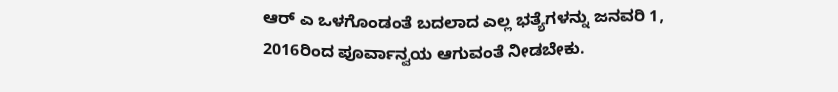ಆರ್ ಎ ಒಳಗೊಂಡಂತೆ ಬದಲಾದ ಎಲ್ಲ ಭತ್ಯೆಗಳನ್ನು ಜನವರಿ 1, 2016ರಿಂದ ಪೂರ್ವಾನ್ವಯ ಆಗುವಂತೆ ನೀಡಬೇಕು.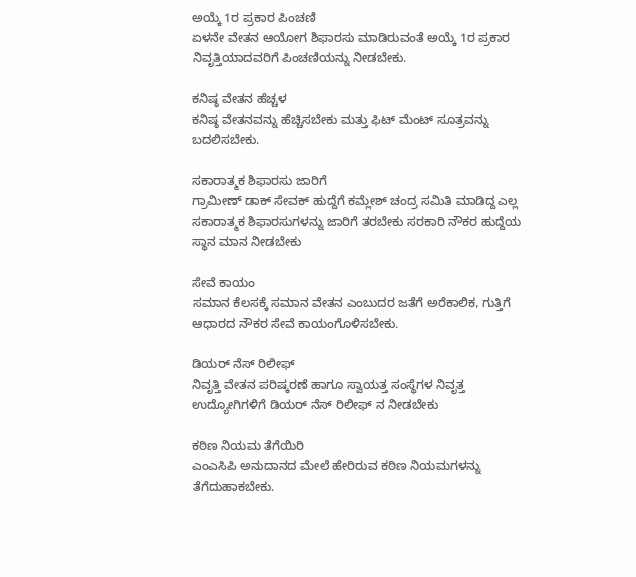ಅಯ್ಕೆ 1ರ ಪ್ರಕಾರ ಪಿಂಚಣಿ
ಏಳನೇ ವೇತನ ಆಯೋಗ ಶಿಫಾರಸು ಮಾಡಿರುವಂತೆ ಅಯ್ಕೆ 1ರ ಪ್ರಕಾರ ನಿವೃತ್ತಿಯಾದವರಿಗೆ ಪಿಂಚಣಿಯನ್ನು ನೀಡಬೇಕು.

ಕನಿಷ್ಠ ವೇತನ ಹೆಚ್ಚಳ
ಕನಿಷ್ಠ ವೇತನವನ್ನು ಹೆಚ್ಚಿಸಬೇಕು ಮತ್ತು ಫಿಟ್ ಮೆಂಟ್ ಸೂತ್ರವನ್ನು ಬದಲಿಸಬೇಕು.

ಸಕಾರಾತ್ಮಕ ಶಿಫಾರಸು ಜಾರಿಗೆ
ಗ್ರಾಮೀಣ್ ಡಾಕ್ ಸೇವಕ್ ಹುದ್ದೆಗೆ ಕಮ್ಲೇಶ್ ಚಂದ್ರ ಸಮಿತಿ ಮಾಡಿದ್ದ ಎಲ್ಲ ಸಕಾರಾತ್ಮಕ ಶಿಫಾರಸುಗಳನ್ನು ಜಾರಿಗೆ ತರಬೇಕು ಸರಕಾರಿ ನೌಕರ ಹುದ್ದೆಯ ಸ್ಥಾನ ಮಾನ ನೀಡಬೇಕು

ಸೇವೆ ಕಾಯಂ
ಸಮಾನ ಕೆಲಸಕ್ಕೆ ಸಮಾನ ವೇತನ ಎಂಬುದರ ಜತೆಗೆ ಅರೆಕಾಲಿಕ, ಗುತ್ತಿಗೆ ಆಧಾರದ ನೌಕರ ಸೇವೆ ಕಾಯಂಗೊಳಿಸಬೇಕು.

ಡಿಯರ್ ನೆಸ್ ರಿಲೀಫ್
ನಿವೃತ್ತಿ ವೇತನ ಪರಿಷ್ಕರಣೆ ಹಾಗೂ ಸ್ವಾಯತ್ತ ಸಂಸ್ಥೆಗಳ ನಿವೃತ್ತ ಉದ್ಯೋಗಿಗಳಿಗೆ ಡಿಯರ್ ನೆಸ್ ರಿಲೀಫ್ ನ ನೀಡಬೇಕು

ಕಠಿಣ ನಿಯಮ ತೆಗೆಯಿರಿ
ಎಂಎಸಿಪಿ ಅನುದಾನದ ಮೇಲೆ ಹೇರಿರುವ ಕಠಿಣ ನಿಯಮಗಳನ್ನು ತೆಗೆದುಹಾಕಬೇಕು.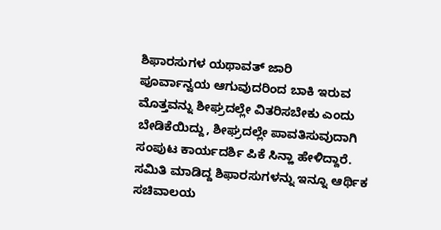ಶಿಫಾರಸುಗಳ ಯಥಾವತ್ ಜಾರಿ
ಪೂರ್ವಾನ್ವಯ ಆಗುವುದರಿಂದ ಬಾಕಿ ಇರುವ ಮೊತ್ತವನ್ನು ಶೀಘ್ರದಲ್ಲೇ ವಿತರಿಸಬೇಕು ಎಂದು ಬೇಡಿಕೆಯಿದ್ದು, ಶೀಘ್ರದಲ್ಲೇ ಪಾವತಿಸುವುದಾಗಿ ಸಂಪುಟ ಕಾರ್ಯದರ್ಶಿ ಪಿಕೆ ಸಿನ್ಹಾ ಹೇಳಿದ್ದಾರೆ. ಸಮಿತಿ ಮಾಡಿದ್ದ ಶಿಫಾರಸುಗಳನ್ನು ಇನ್ನೂ ಆರ್ಥಿಕ ಸಚಿವಾಲಯ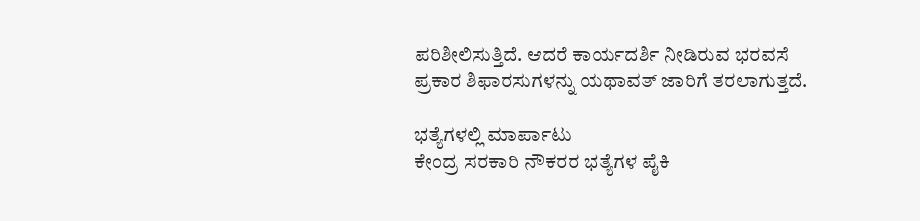ಪರಿಶೀಲಿಸುತ್ತಿದೆ. ಆದರೆ ಕಾರ್ಯದರ್ಶಿ ನೀಡಿರುವ ಭರವಸೆ ಪ್ರಕಾರ ಶಿಫಾರಸುಗಳನ್ನು ಯಥಾವತ್ ಜಾರಿಗೆ ತರಲಾಗುತ್ತದೆ.

ಭತ್ಯೆಗಳಲ್ಲಿ ಮಾರ್ಪಾಟು
ಕೇಂದ್ರ ಸರಕಾರಿ ನೌಕರರ ಭತ್ಯೆಗಳ ಪೈಕಿ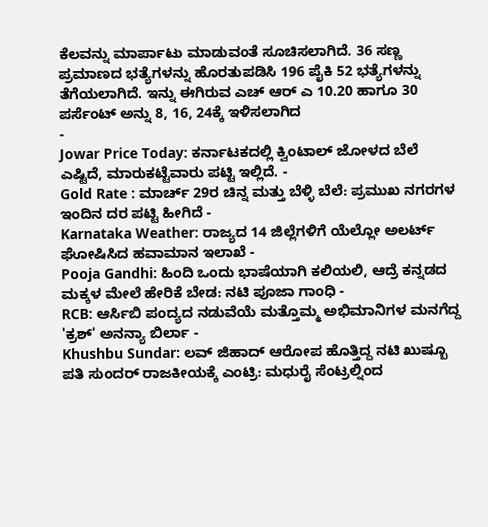ಕೆಲವನ್ನು ಮಾರ್ಪಾಟು ಮಾಡುವಂತೆ ಸೂಚಿಸಲಾಗಿದೆ. 36 ಸಣ್ಣ ಪ್ರಮಾಣದ ಭತ್ಯೆಗಳನ್ನು ಹೊರತುಪಡಿಸಿ 196 ಪೈಕಿ 52 ಭತ್ಯೆಗಳನ್ನು ತೆಗೆಯಲಾಗಿದೆ. ಇನ್ನು ಈಗಿರುವ ಎಚ್ ಆರ್ ಎ 10.20 ಹಾಗೂ 30 ಪರ್ಸೆಂಟ್ ಅನ್ನು 8, 16, 24ಕ್ಕೆ ಇಳಿಸಲಾಗಿದ
-
Jowar Price Today: ಕರ್ನಾಟಕದಲ್ಲಿ ಕ್ವಿಂಟಾಲ್ ಜೋಳದ ಬೆಲೆ ಎಷ್ಟಿದೆ, ಮಾರುಕಟ್ಟೆವಾರು ಪಟ್ಟಿ ಇಲ್ಲಿದೆ. -
Gold Rate : ಮಾರ್ಚ್ 29ರ ಚಿನ್ನ ಮತ್ತು ಬೆಳ್ಳಿ ಬೆಲೆ: ಪ್ರಮುಖ ನಗರಗಳ ಇಂದಿನ ದರ ಪಟ್ಟಿ ಹೀಗಿದೆ -
Karnataka Weather: ರಾಜ್ಯದ 14 ಜಿಲ್ಲೆಗಳಿಗೆ ಯೆಲ್ಲೋ ಅಲರ್ಟ್ ಘೋಷಿಸಿದ ಹವಾಮಾನ ಇಲಾಖೆ -
Pooja Gandhi: ಹಿಂದಿ ಒಂದು ಭಾಷೆಯಾಗಿ ಕಲಿಯಲಿ, ಆದ್ರೆ ಕನ್ನಡದ ಮಕ್ಕಳ ಮೇಲೆ ಹೇರಿಕೆ ಬೇಡ: ನಟಿ ಪೂಜಾ ಗಾಂಧಿ -
RCB: ಆರ್ಸಿಬಿ ಪಂದ್ಯದ ನಡುವೆಯೆ ಮತ್ತೊಮ್ಮ ಅಭಿಮಾನಿಗಳ ಮನಗೆದ್ದ 'ಕ್ರಶ್' ಅನನ್ಯಾ ಬಿರ್ಲಾ -
Khushbu Sundar: ಲವ್ ಜಿಹಾದ್ ಆರೋಪ ಹೊತ್ತಿದ್ದ ನಟಿ ಖುಷ್ಬೂ ಪತಿ ಸುಂದರ್ ರಾಜಕೀಯಕ್ಕೆ ಎಂಟ್ರಿ: ಮಧುರೈ ಸೆಂಟ್ರಲ್ನಿಂದ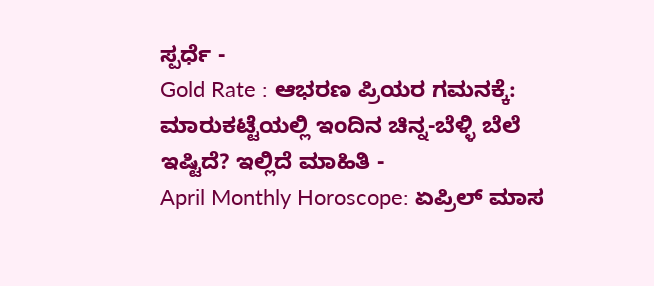ಸ್ಪರ್ಧೆ -
Gold Rate : ಆಭರಣ ಪ್ರಿಯರ ಗಮನಕ್ಕೆ: ಮಾರುಕಟ್ಟೆಯಲ್ಲಿ ಇಂದಿನ ಚಿನ್ನ-ಬೆಳ್ಳಿ ಬೆಲೆ ಇಷ್ಟಿದೆ? ಇಲ್ಲಿದೆ ಮಾಹಿತಿ -
April Monthly Horoscope: ಏಪ್ರಿಲ್ ಮಾಸ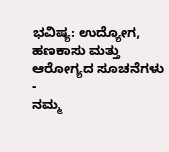ಭವಿಷ್ಯ: ಉದ್ಯೋಗ, ಹಣಕಾಸು ಮತ್ತು ಆರೋಗ್ಯದ ಸೂಚನೆಗಳು -
ನಮ್ಮ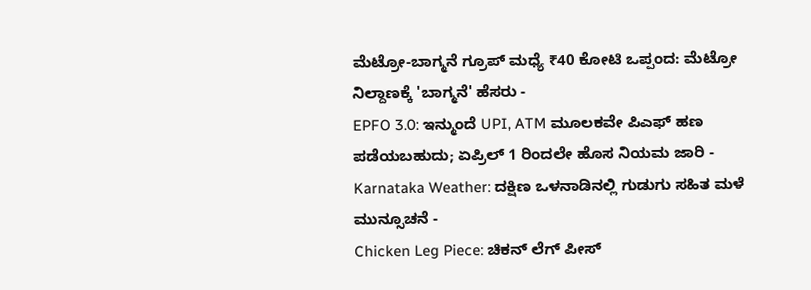ಮೆಟ್ರೋ-ಬಾಗ್ಮನೆ ಗ್ರೂಪ್ ಮಧ್ಯೆ ₹40 ಕೋಟಿ ಒಪ್ಪಂದ: ಮೆಟ್ರೋ ನಿಲ್ದಾಣಕ್ಕೆ 'ಬಾಗ್ಮನೆ' ಹೆಸರು -
EPFO 3.0: ಇನ್ಮುಂದೆ UPI, ATM ಮೂಲಕವೇ ಪಿಎಫ್ ಹಣ ಪಡೆಯಬಹುದು; ಏಪ್ರಿಲ್ 1 ರಿಂದಲೇ ಹೊಸ ನಿಯಮ ಜಾರಿ -
Karnataka Weather: ದಕ್ಷಿಣ ಒಳನಾಡಿನಲ್ಲಿ ಗುಡುಗು ಸಹಿತ ಮಳೆ ಮುನ್ಸೂಚನೆ -
Chicken Leg Piece: ಚಿಕನ್ ಲೆಗ್ ಪೀಸ್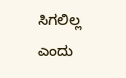ಸಿಗಲಿಲ್ಲ ಎಂದು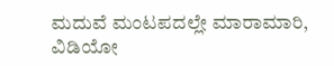ಮದುವೆ ಮಂಟಪದಲ್ಲೇ ಮಾರಾಮಾರಿ, ವಿಡಿಯೋ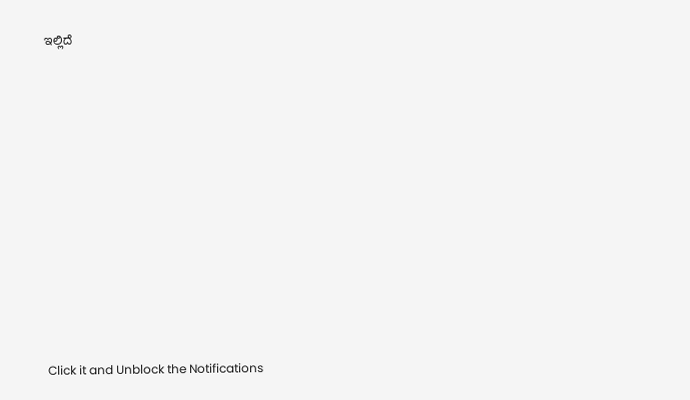ಇಲ್ಲಿದೆ












Click it and Unblock the Notifications